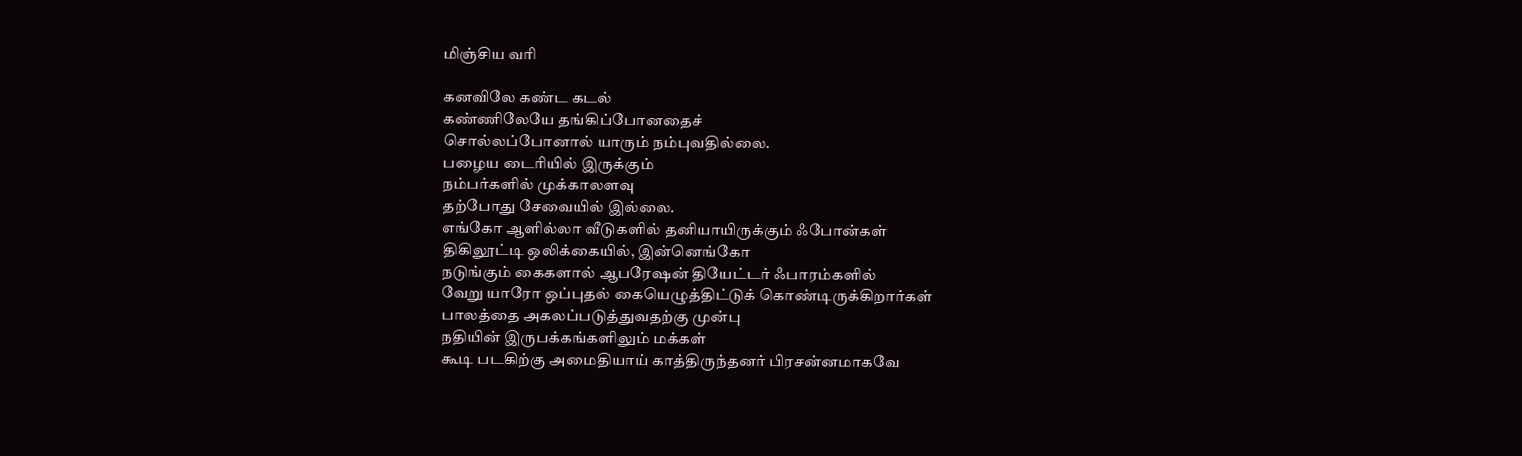மிஞ்சிய வரி

கனவிலே கண்ட கடல்
கண்ணிலேயே தங்கிப்போனதைச்
சொல்லப்போனால் யாரும் நம்புவதில்லை.
பழைய டைரியில் இருக்கும்
நம்பர்களில் முக்காலளவு
தற்போது சேவையில் இல்லை.
எங்கோ ஆளில்லா வீடுகளில் தனியாயிருக்கும் ஃபோன்கள்
திகிலூட்டி ஒலிக்கையில், இன்னெங்கோ
நடுங்கும் கைகளால் ஆபரேஷன் தியேட்டர் ஃபாரம்களில்
வேறு யாரோ ஒப்புதல் கையெழுத்திட்டுக் கொண்டிருக்கிறார்கள்
பாலத்தை அகலப்படுத்துவதற்கு முன்பு
நதியின் இருபக்கங்களிலும் மக்கள்
கூடி படகிற்கு அமைதியாய் காத்திருந்தனர் பிரசன்னமாகவே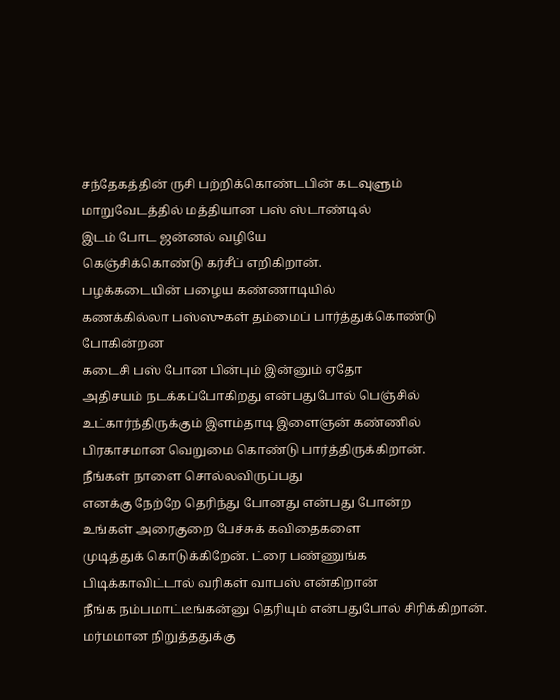சந்தேகத்தின் ருசி பற்றிக்கொண்டபின் கடவுளும்
மாறுவேடத்தில் மத்தியான பஸ் ஸ்டாண்டில்
இடம் போட ஜன்னல் வழியே
கெஞ்சிக்கொண்டு கர்சீப் எறிகிறான்.
பழக்கடையின் பழைய கண்ணாடியில்
கணக்கில்லா பஸ்ஸுகள் தம்மைப் பார்த்துக்கொண்டு போகின்றன
கடைசி பஸ் போன பின்பும் இன்னும் ஏதோ
அதிசயம் நடக்கப்போகிறது என்பதுபோல் பெஞ்சில்
உட்கார்ந்திருக்கும் இளம்தாடி இளைஞன் கண்ணில்
பிரகாசமான வெறுமை கொண்டு பார்த்திருக்கிறான்.
நீங்கள் நாளை சொல்லவிருப்பது
எனக்கு நேற்றே தெரிந்து போனது என்பது போன்ற
உங்கள் அரைகுறை பேச்சுக் கவிதைகளை
முடித்துக் கொடுக்கிறேன். ட்ரை பண்ணுங்க
பிடிக்காவிட்டால் வரிகள் வாபஸ் என்கிறான்
நீங்க நம்பமாட்டீங்கன்னு தெரியும் என்பதுபோல் சிரிக்கிறான்.
மர்மமான நிறுத்ததுக்கு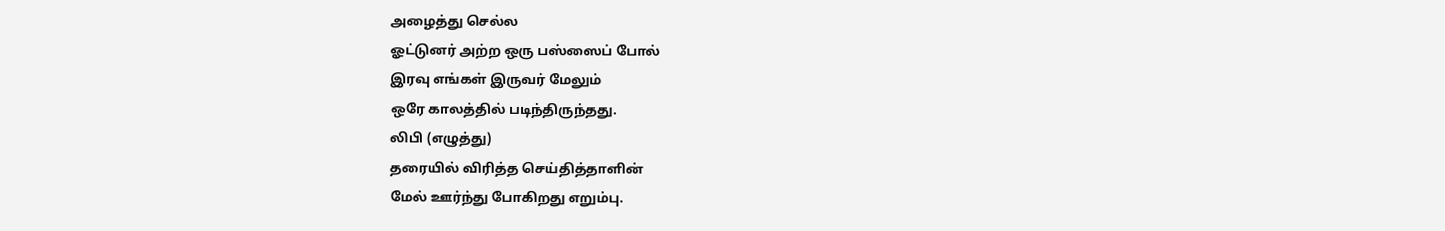அழைத்து செல்ல
ஓட்டுனர் அற்ற ஒரு பஸ்ஸைப் போல்
இரவு எங்கள் இருவர் மேலும்
ஒரே காலத்தில் படிந்திருந்தது.
லிபி (எழுத்து)
தரையில் விரித்த செய்தித்தாளின்
மேல் ஊர்ந்து போகிறது எறும்பு.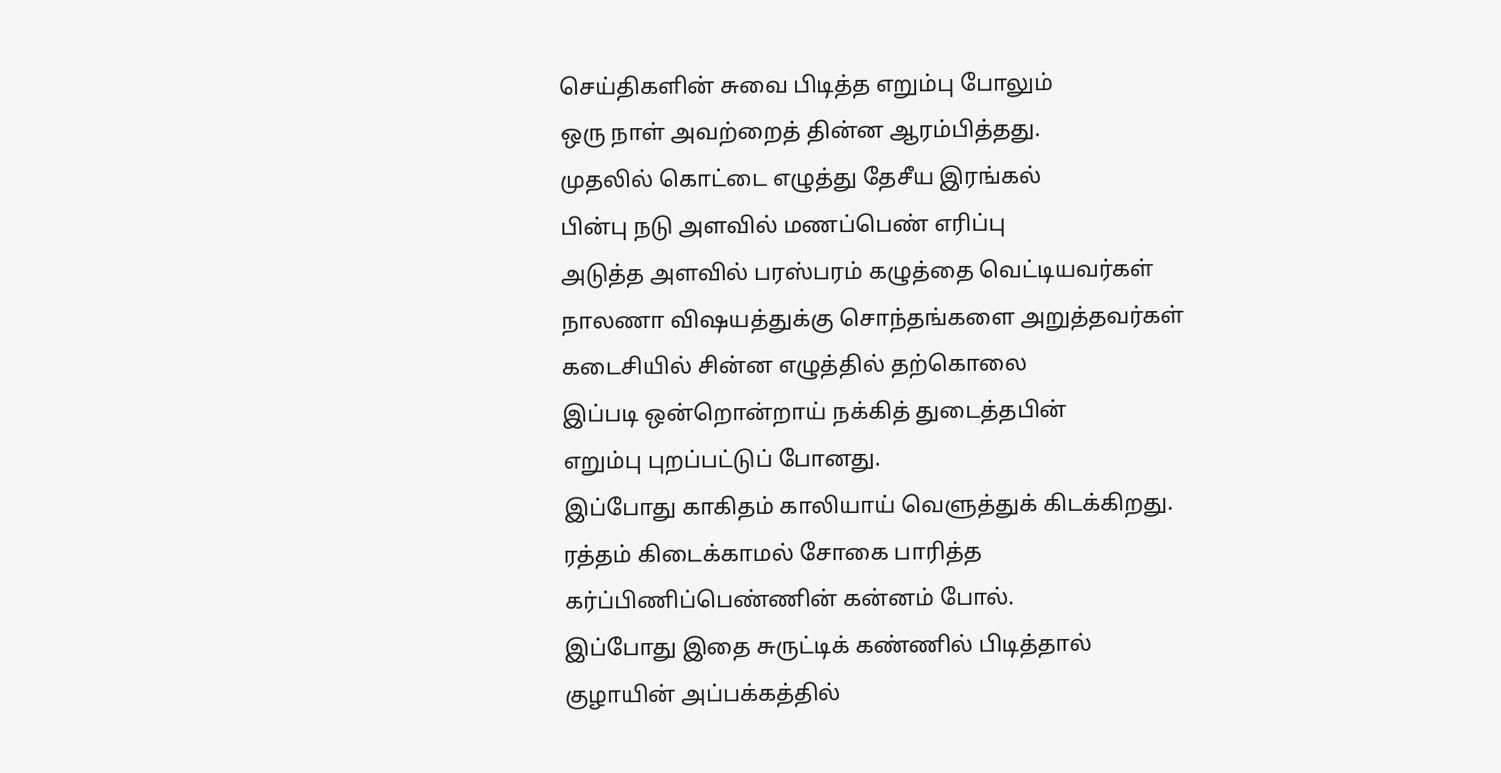செய்திகளின் சுவை பிடித்த எறும்பு போலும்
ஒரு நாள் அவற்றைத் தின்ன ஆரம்பித்தது.
முதலில் கொட்டை எழுத்து தேசீய இரங்கல்
பின்பு நடு அளவில் மணப்பெண் எரிப்பு
அடுத்த அளவில் பரஸ்பரம் கழுத்தை வெட்டியவர்கள்
நாலணா விஷயத்துக்கு சொந்தங்களை அறுத்தவர்கள்
கடைசியில் சின்ன எழுத்தில் தற்கொலை
இப்படி ஒன்றொன்றாய் நக்கித் துடைத்தபின்
எறும்பு புறப்பட்டுப் போனது.
இப்போது காகிதம் காலியாய் வெளுத்துக் கிடக்கிறது.
ரத்தம் கிடைக்காமல் சோகை பாரித்த
கர்ப்பிணிப்பெண்ணின் கன்னம் போல்.
இப்போது இதை சுருட்டிக் கண்ணில் பிடித்தால்
குழாயின் அப்பக்கத்தில்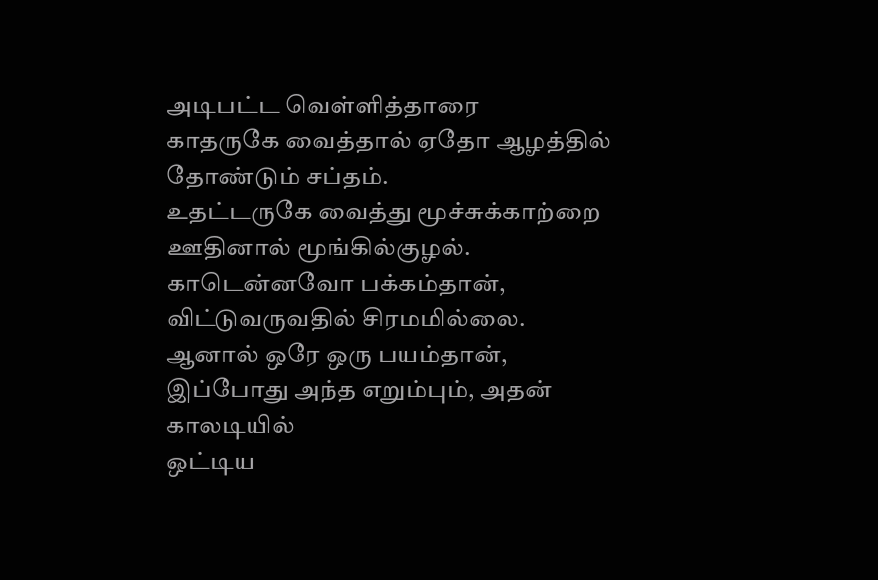அடிபட்ட வெள்ளித்தாரை
காதருகே வைத்தால் ஏதோ ஆழத்தில் தோண்டும் சப்தம்.
உதட்டருகே வைத்து மூச்சுக்காற்றை ஊதினால் மூங்கில்குழல்.
காடென்னவோ பக்கம்தான், விட்டுவருவதில் சிரமமில்லை.
ஆனால் ஒரே ஒரு பயம்தான்,
இப்போது அந்த எறும்பும், அதன் காலடியில்
ஒட்டிய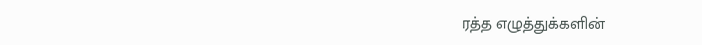ரத்த எழுத்துக்களின்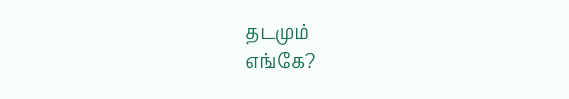தடமும்
எங்கே?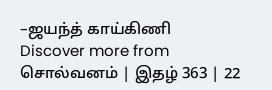–ஜயந்த் காய்கிணி
Discover more from சொல்வனம் | இதழ் 363 | 22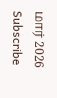மார் 2026
Subscribe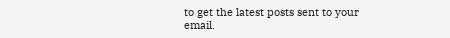to get the latest posts sent to your email.